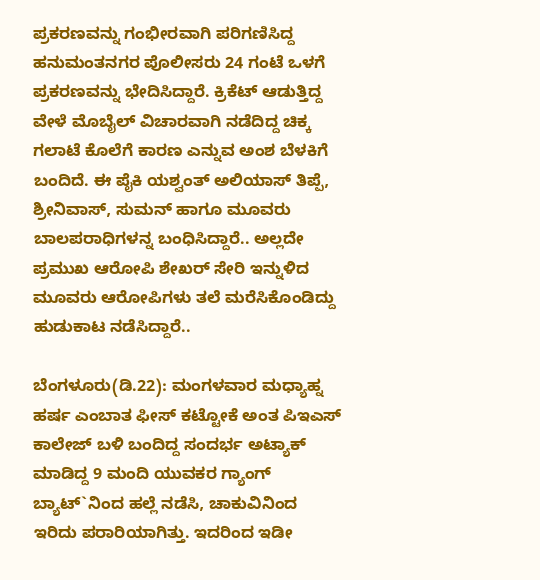ಪ್ರಕರಣವನ್ನು ಗಂಭೀರವಾಗಿ ಪರಿಗಣಿಸಿದ್ದ ಹನುಮಂತನಗರ ಪೊಲೀಸರು 24 ಗಂಟೆ ಒಳಗೆ ಪ್ರಕರಣವನ್ನು ಭೇದಿಸಿದ್ದಾರೆ. ಕ್ರಿಕೆಟ್ ಆಡುತ್ತಿದ್ದ ವೇಳೆ ಮೊಬೈಲ್ ವಿಚಾರವಾಗಿ ನಡೆದಿದ್ದ ಚಿಕ್ಕ ಗಲಾಟೆ ಕೊಲೆಗೆ ಕಾರಣ ಎನ್ನುವ ಅಂಶ ಬೆಳಕಿಗೆ ಬಂದಿದೆ. ಈ ಪೈಕಿ ಯಶ್ವಂತ್ ಅಲಿಯಾಸ್ ತಿಪ್ಪೆ, ಶ್ರೀನಿವಾಸ್, ಸುಮನ್ ಹಾಗೂ ಮೂವರು ಬಾಲಪರಾಧಿಗಳನ್ನ ಬಂಧಿಸಿದ್ದಾರೆ.. ಅಲ್ಲದೇ ಪ್ರಮುಖ ಆರೋಪಿ ಶೇಖರ್ ಸೇರಿ ಇನ್ನುಳಿದ ಮೂವರು ಆರೋಪಿಗಳು ತಲೆ ಮರೆಸಿಕೊಂಡಿದ್ದು ಹುಡುಕಾಟ ನಡೆಸಿದ್ದಾರೆ..

ಬೆಂಗಳೂರು(ಡಿ.22): ಮಂಗಳವಾರ ಮಧ್ಯಾಹ್ನ ಹರ್ಷ ಎಂಬಾತ ಫೀಸ್ ಕಟ್ಟೋಕೆ ಅಂತ ಪಿಇಎಸ್ ಕಾಲೇಜ್ ಬಳಿ ಬಂದಿದ್ದ ಸಂದರ್ಭ ಅಟ್ಯಾಕ್ ಮಾಡಿದ್ದ 9 ಮಂದಿ ಯುವಕರ ಗ್ಯಾಂಗ್ ಬ್ಯಾಟ್`ನಿಂದ ಹಲ್ಲೆ ನಡೆಸಿ, ಚಾಕುವಿನಿಂದ ಇರಿದು ಪರಾರಿಯಾಗಿತ್ತು. ಇದರಿಂದ ಇಡೀ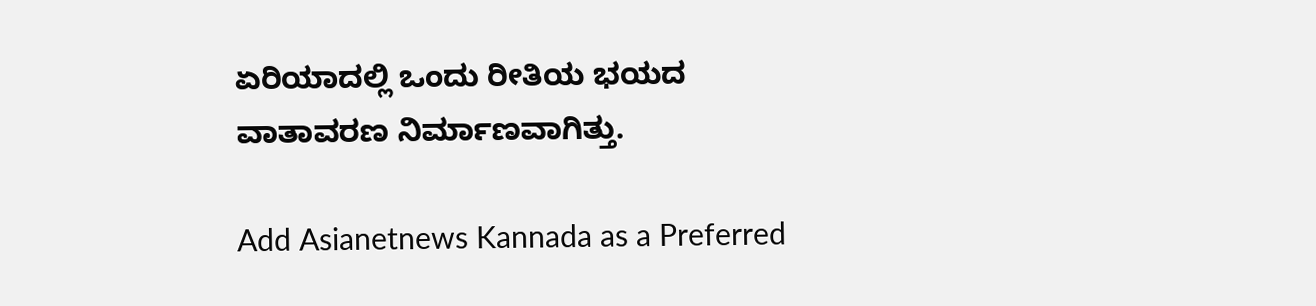ಏರಿಯಾದಲ್ಲಿ ಒಂದು ರೀತಿಯ ಭಯದ ವಾತಾವರಣ ನಿರ್ಮಾಣವಾಗಿತ್ತು.

Add Asianetnews Kannada as a Preferred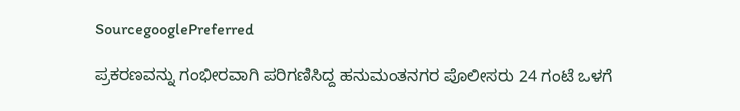SourcegooglePreferred

ಪ್ರಕರಣವನ್ನು ಗಂಭೀರವಾಗಿ ಪರಿಗಣಿಸಿದ್ದ ಹನುಮಂತನಗರ ಪೊಲೀಸರು 24 ಗಂಟೆ ಒಳಗೆ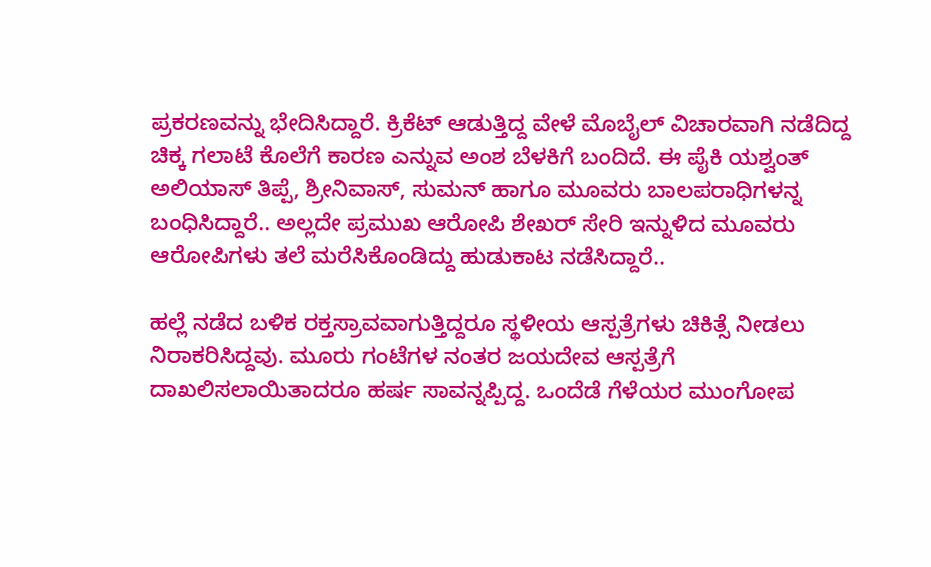ಪ್ರಕರಣವನ್ನು ಭೇದಿಸಿದ್ದಾರೆ. ಕ್ರಿಕೆಟ್ ಆಡುತ್ತಿದ್ದ ವೇಳೆ ಮೊಬೈಲ್ ವಿಚಾರವಾಗಿ ನಡೆದಿದ್ದ ಚಿಕ್ಕ ಗಲಾಟೆ ಕೊಲೆಗೆ ಕಾರಣ ಎನ್ನುವ ಅಂಶ ಬೆಳಕಿಗೆ ಬಂದಿದೆ. ಈ ಪೈಕಿ ಯಶ್ವಂತ್ ಅಲಿಯಾಸ್ ತಿಪ್ಪೆ, ಶ್ರೀನಿವಾಸ್, ಸುಮನ್ ಹಾಗೂ ಮೂವರು ಬಾಲಪರಾಧಿಗಳನ್ನ ಬಂಧಿಸಿದ್ದಾರೆ.. ಅಲ್ಲದೇ ಪ್ರಮುಖ ಆರೋಪಿ ಶೇಖರ್ ಸೇರಿ ಇನ್ನುಳಿದ ಮೂವರು ಆರೋಪಿಗಳು ತಲೆ ಮರೆಸಿಕೊಂಡಿದ್ದು ಹುಡುಕಾಟ ನಡೆಸಿದ್ದಾರೆ..

ಹಲ್ಲೆ ನಡೆದ ಬಳಿಕ ರಕ್ತಸ್ರಾವವಾಗುತ್ತಿದ್ದರೂ ಸ್ಥಳೀಯ ಆಸ್ಪತ್ರೆಗಳು ಚಿಕಿತ್ಸೆ ನೀಡಲು ನಿರಾಕರಿಸಿದ್ದವು. ಮೂರು ಗಂಟೆಗಳ ನಂತರ ಜಯದೇವ ಆಸ್ಪತ್ರೆಗೆ ದಾಖಲಿಸಲಾಯಿತಾದರೂ ಹರ್ಷ ಸಾವನ್ನಪ್ಪಿದ್ದ. ಒಂದೆಡೆ ಗೆಳೆಯರ ಮುಂಗೋಪ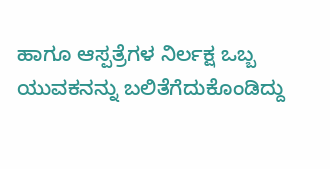ಹಾಗೂ ಆಸ್ಪತ್ರೆಗಳ ನಿರ್ಲಕ್ಷ ಒಬ್ಬ ಯುವಕನನ್ನು ಬಲಿತೆಗೆದುಕೊಂಡಿದ್ದು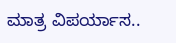ಮಾತ್ರ ವಿಪರ್ಯಾಸ..